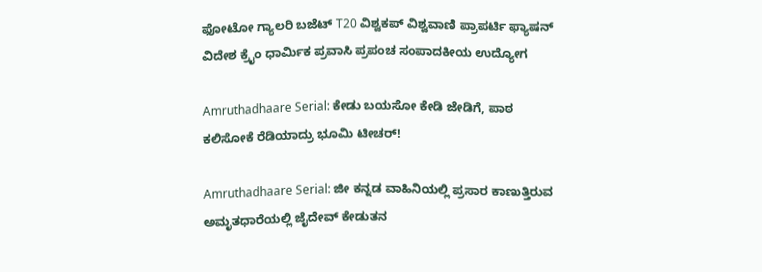ಫೋಟೋ ಗ್ಯಾಲರಿ ಬಜೆಟ್ T20 ವಿಶ್ವಕಪ್ ವಿಶ್ವವಾಣಿ ಪ್ರಾಪರ್ಟಿ ಫ್ಯಾಷನ್ ವಿದೇಶ ಕ್ರೈಂ ಧಾರ್ಮಿಕ ಪ್ರವಾಸಿ ಪ್ರಪಂಚ ಸಂಪಾದಕೀಯ ಉದ್ಯೋಗ

Amruthadhaare Serial: ಕೇಡು ಬಯಸೋ ಕೇಡಿ ಜೇಡಿಗೆ, ಪಾಠ ಕಲಿಸೋಕೆ ರೆಡಿಯಾದ್ರು ಭೂಮಿ ಟೀಚರ್!

Amruthadhaare Serial: ಜೀ ಕನ್ನಡ ವಾಹಿನಿಯಲ್ಲಿ ಪ್ರಸಾರ ಕಾಣುತ್ತಿರುವ ಅಮೃತಧಾರೆಯಲ್ಲಿ ಜೈದೇವ್‌ ಕೇಡುತನ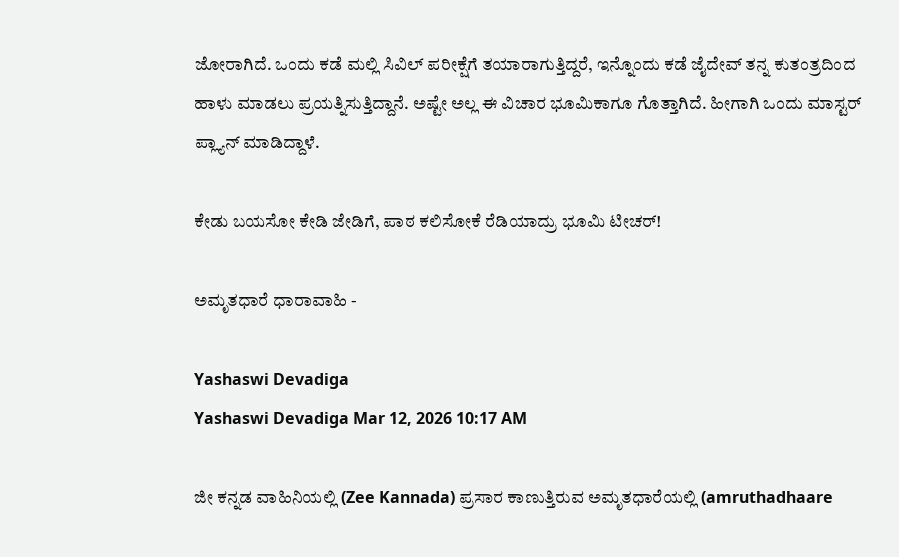ಜೋರಾಗಿದೆ. ಒಂದು ಕಡೆ ಮಲ್ಲಿ ಸಿವಿಲ್‌ ಪರೀಕ್ಷೆಗೆ ತಯಾರಾಗುತ್ತಿದ್ದರೆ, ಇನ್ನೊಂದು ಕಡೆ ಜೈದೇವ್‌ ತನ್ನ ಕುತಂತ್ರದಿಂದ ಹಾಳು ಮಾಡಲು ಪ್ರಯತ್ನಿಸುತ್ತಿದ್ದಾನೆ. ಅಷ್ಟೇ ಅಲ್ಲ ಈ ವಿಚಾರ ಭೂಮಿಕಾಗೂ ಗೊತ್ತಾಗಿದೆ. ಹೀಗಾಗಿ ಒಂದು ಮಾಸ್ಟರ್‌ ಪ್ಲ್ಯಾನ್‌ ಮಾಡಿದ್ದಾಳೆ.

ಕೇಡು ಬಯಸೋ ಕೇಡಿ ಜೇಡಿಗೆ, ಪಾಠ ಕಲಿಸೋಕೆ ರೆಡಿಯಾದ್ರು ಭೂಮಿ ಟೀಚರ್!

ಅಮೃತಧಾರೆ ಧಾರಾವಾಹಿ -

Yashaswi Devadiga
Yashaswi Devadiga Mar 12, 2026 10:17 AM

ಜೀ ಕನ್ನಡ ವಾಹಿನಿಯಲ್ಲಿ (Zee Kannada) ಪ್ರಸಾರ ಕಾಣುತ್ತಿರುವ ಅಮೃತಧಾರೆಯಲ್ಲಿ (amruthadhaare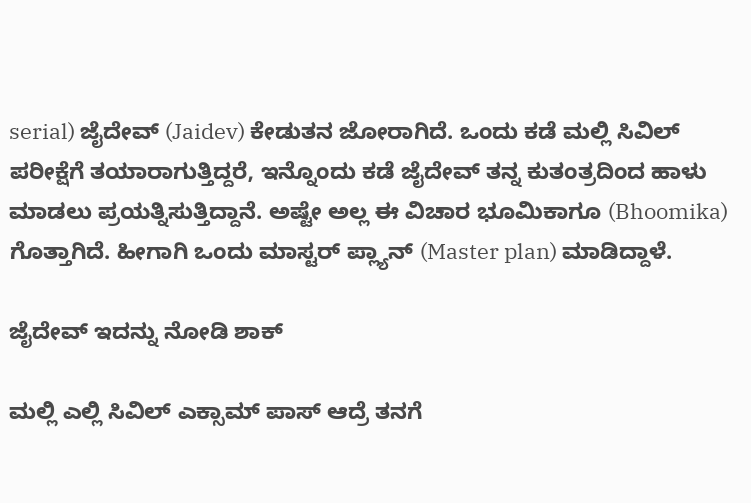serial) ಜೈದೇವ್‌ (Jaidev) ಕೇಡುತನ ಜೋರಾಗಿದೆ. ಒಂದು ಕಡೆ ಮಲ್ಲಿ ಸಿವಿಲ್‌ ಪರೀಕ್ಷೆಗೆ ತಯಾರಾಗುತ್ತಿದ್ದರೆ, ಇನ್ನೊಂದು ಕಡೆ ಜೈದೇವ್‌ ತನ್ನ ಕುತಂತ್ರದಿಂದ ಹಾಳು ಮಾಡಲು ಪ್ರಯತ್ನಿಸುತ್ತಿದ್ದಾನೆ. ಅಷ್ಟೇ ಅಲ್ಲ ಈ ವಿಚಾರ ಭೂಮಿಕಾಗೂ (Bhoomika) ಗೊತ್ತಾಗಿದೆ. ಹೀಗಾಗಿ ಒಂದು ಮಾಸ್ಟರ್‌ ಪ್ಲ್ಯಾನ್‌ (Master plan) ಮಾಡಿದ್ದಾಳೆ.

ಜೈದೇವ್‌ ಇದನ್ನು ನೋಡಿ ಶಾಕ್‌

ಮಲ್ಲಿ ಎಲ್ಲಿ ಸಿವಿಲ್‌ ಎಕ್ಸಾಮ್‌ ಪಾಸ್‌ ಆದ್ರೆ ತನಗೆ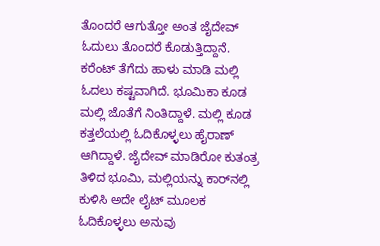ತೊಂದರೆ ಆಗುತ್ತೋ ಅಂತ ಜೈದೇವ್‌ ಓದುಲು ತೊಂದರೆ ಕೊಡುತ್ತಿದ್ದಾನೆ. ಕರೆಂಟ್‌ ತೆಗೆದು ಹಾಳು ಮಾಡಿ ಮಲ್ಲಿ ಓದಲು ಕಷ್ಟವಾಗಿದೆ. ಭೂಮಿಕಾ ಕೂಡ ಮಲ್ಲಿ ಜೊತೆಗೆ ನಿಂತಿದ್ದಾಳೆ. ಮಲ್ಲಿ ಕೂಡ ಕತ್ತಲೆಯಲ್ಲಿ ಓದಿಕೊಳ್ಳಲು ಹೈರಾಣ್‌ ಆಗಿದ್ದಾಳೆ. ಜೈದೇವ್‌ ಮಾಡಿರೋ ಕುತಂತ್ರ ತಿಳಿದ ಭೂಮಿ, ಮಲ್ಲಿಯನ್ನು ಕಾರ್‌ನಲ್ಲಿ ಕುಳಿಸಿ ಅದೇ ಲೈಟ್‌ ಮೂಲಕ ಓದಿಕೊಳ್ಳಲು ಅನುವು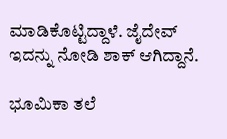ಮಾಡಿಕೊಟ್ಟಿದ್ದಾಳೆ. ಜೈದೇವ್‌ ಇದನ್ನು ನೋಡಿ ಶಾಕ್‌ ಆಗಿದ್ದಾನೆ.

ಭೂಮಿಕಾ ತಲೆ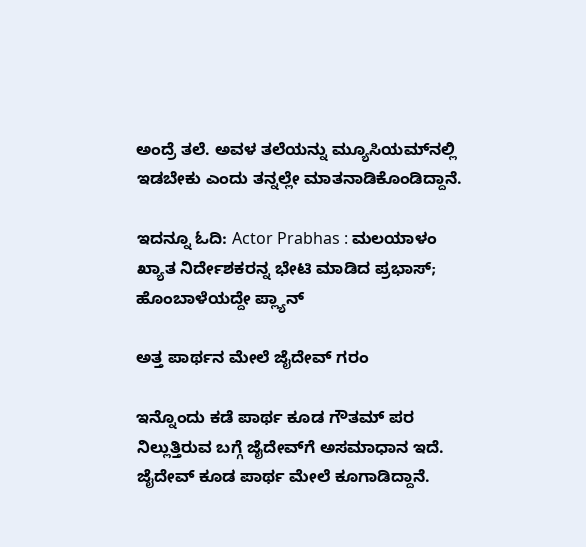ಅಂದ್ರೆ ತಲೆ. ಅವಳ ತಲೆಯನ್ನು ಮ್ಯೂಸಿಯಮ್‌ನಲ್ಲಿ ಇಡಬೇಕು ಎಂದು ತನ್ನಲ್ಲೇ ಮಾತನಾಡಿಕೊಂಡಿದ್ದಾನೆ.

ಇದನ್ನೂ ಓದಿ: Actor Prabhas : ಮಲಯಾಳಂ ಖ್ಯಾತ ನಿರ್ದೇಶಕರನ್ನ ಭೇಟಿ ಮಾಡಿದ ಪ್ರಭಾಸ್‌; ಹೊಂಬಾಳೆಯದ್ದೇ ಪ್ಲ್ಯಾನ್

ಅತ್ತ ಪಾರ್ಥನ ಮೇಲೆ ಜೈದೇವ್‌ ಗರಂ

ಇನ್ನೊಂದು ಕಡೆ ಪಾರ್ಥ ಕೂಡ ಗೌತಮ್‌ ಪರ ನಿಲ್ಲುತ್ತಿರುವ ಬಗ್ಗೆ ಜೈದೇವ್‌ಗೆ ಅಸಮಾಧಾನ ಇದೆ. ಜೈದೇವ್‌ ಕೂಡ ಪಾರ್ಥ ಮೇಲೆ ಕೂಗಾಡಿದ್ದಾನೆ.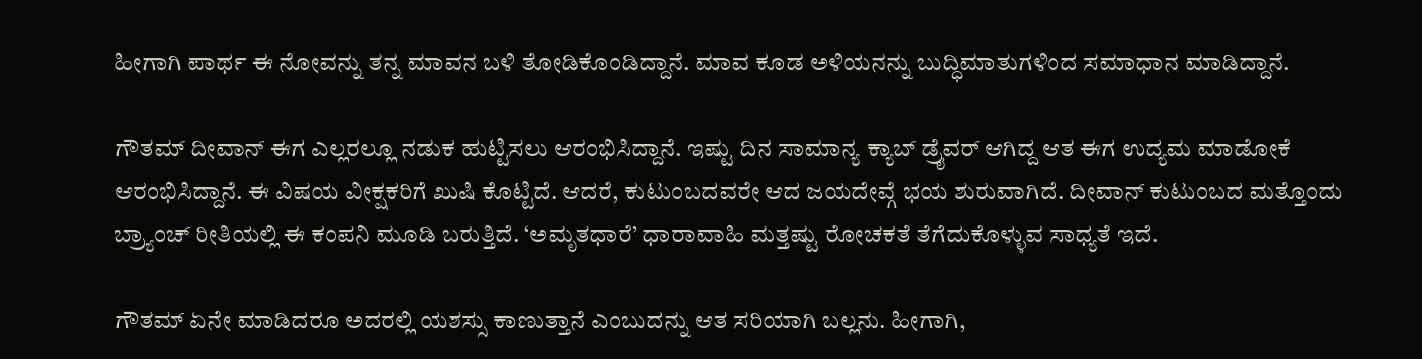ಹೀಗಾಗಿ ಪಾರ್ಥ ಈ ನೋವನ್ನು ತನ್ನ ಮಾವನ ಬಳಿ ತೋಡಿಕೊಂಡಿದ್ದಾನೆ. ಮಾವ ಕೂಡ ಅಳಿಯನನ್ನು ಬುದ್ಧಿಮಾತುಗಳಿಂದ ಸಮಾಧಾನ ಮಾಡಿದ್ದಾನೆ.

ಗೌತಮ್ ದೀವಾನ್ ಈಗ ಎಲ್ಲರಲ್ಲೂ ನಡುಕ ಹುಟ್ಟಿಸಲು ಆರಂಭಿಸಿದ್ದಾನೆ. ಇಷ್ಟು ದಿನ ಸಾಮಾನ್ಯ ಕ್ಯಾಬ್ ಡ್ರೈವರ್ ಆಗಿದ್ದ ಆತ ಈಗ ಉದ್ಯಮ ಮಾಡೋಕೆ ಆರಂಭಿಸಿದ್ದಾನೆ. ಈ ವಿಷಯ ವೀಕ್ಷಕರಿಗೆ ಖುಷಿ ಕೊಟ್ಟಿದೆ. ಆದರೆ, ಕುಟುಂಬದವರೇ ಆದ ಜಯದೇವ್ಗೆ ಭಯ ಶುರುವಾಗಿದೆ. ದೀವಾನ್ ಕುಟುಂಬದ ಮತ್ತೊಂದು ಬ್ರ್ಯಾಂಚ್ ರೀತಿಯಲ್ಲಿ ಈ ಕಂಪನಿ ಮೂಡಿ ಬರುತ್ತಿದೆ. ‘ಅಮೃತಧಾರೆ’ ಧಾರಾವಾಹಿ ಮತ್ತಷ್ಟು ರೋಚಕತೆ ತೆಗೆದುಕೊಳ್ಳುವ ಸಾಧ್ಯತೆ ಇದೆ.

ಗೌತಮ್ ಏನೇ ಮಾಡಿದರೂ ಅದರಲ್ಲಿ ಯಶಸ್ಸು ಕಾಣುತ್ತಾನೆ ಎಂಬುದನ್ನು ಆತ ಸರಿಯಾಗಿ ಬಲ್ಲನು. ಹೀಗಾಗಿ,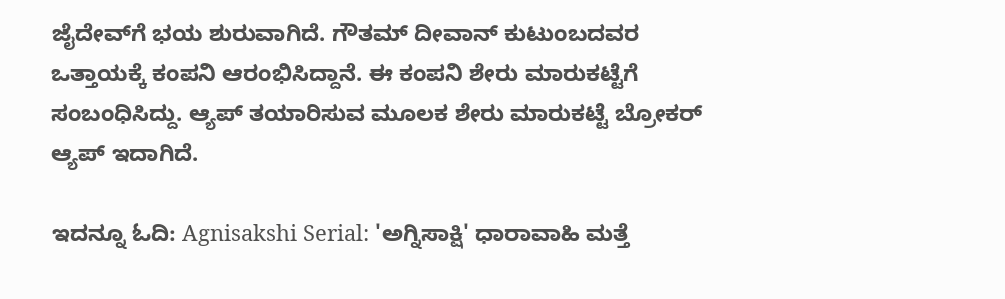ಜೈದೇವ್‌ಗೆ ಭಯ ಶುರುವಾಗಿದೆ. ಗೌತಮ್ ದೀವಾನ್ ಕುಟುಂಬದವರ ಒತ್ತಾಯಕ್ಕೆ ಕಂಪನಿ ಆರಂಭಿಸಿದ್ದಾನೆ. ಈ ಕಂಪನಿ ಶೇರು ಮಾರುಕಟ್ಟೆಗೆ ಸಂಬಂಧಿಸಿದ್ದು. ಆ್ಯಪ್ ತಯಾರಿಸುವ ಮೂಲಕ ಶೇರು ಮಾರುಕಟ್ಟೆ ಬ್ರೋಕರ್ ಆ್ಯಪ್ ಇದಾಗಿದೆ.

ಇದನ್ನೂ ಓದಿ: Agnisakshi Serial: 'ಅಗ್ನಿಸಾಕ್ಷಿ' ಧಾರಾವಾಹಿ ಮತ್ತೆ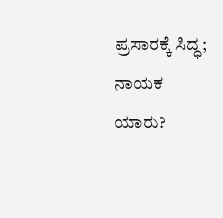ಪ್ರಸಾರಕ್ಕೆ ಸಿದ್ಧ; ನಾಯಕ ಯಾರು?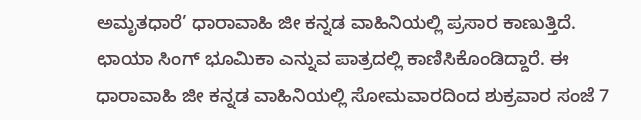ಅಮೃತಧಾರೆ’ ಧಾರಾವಾಹಿ ಜೀ ಕನ್ನಡ ವಾಹಿನಿಯಲ್ಲಿ ಪ್ರಸಾರ ಕಾಣುತ್ತಿದೆ. ಛಾಯಾ ಸಿಂಗ್ ಭೂಮಿಕಾ ಎನ್ನುವ ಪಾತ್ರದಲ್ಲಿ ಕಾಣಿಸಿಕೊಂಡಿದ್ದಾರೆ. ಈ ಧಾರಾವಾಹಿ ಜೀ ಕನ್ನಡ ವಾಹಿನಿಯಲ್ಲಿ ಸೋಮವಾರದಿಂದ ಶುಕ್ರವಾರ ಸಂಜೆ 7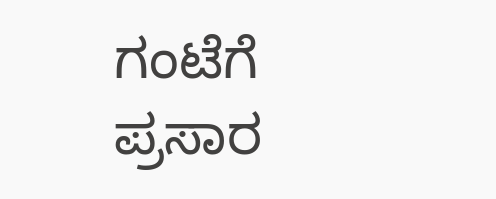ಗಂಟೆಗೆ ಪ್ರಸಾರ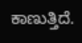ಕಾಣುತ್ತಿದೆ.